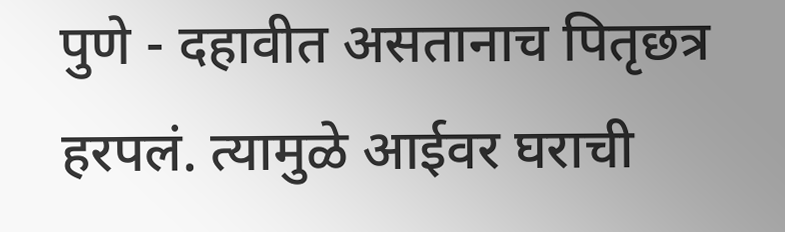पुणे - दहावीत असतानाच पितृछत्र हरपलं. त्यामुळे आईवर घराची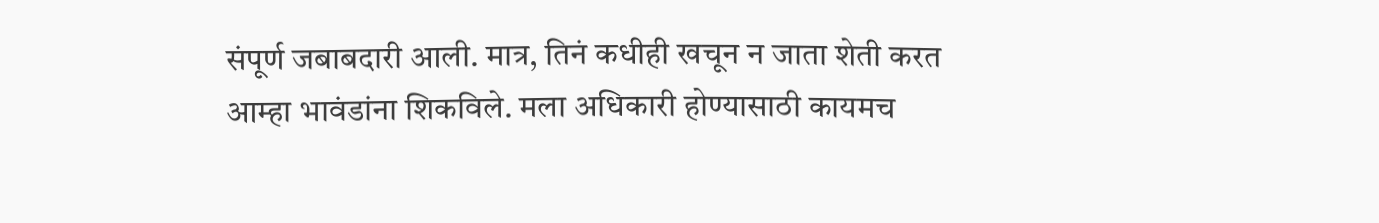संपूर्ण जबाबदारी आली. मात्र, तिनं कधीही खचून न जाता शेती करत आम्हा भावंडांना शिकविले. मला अधिकारी होण्यासाठी कायमच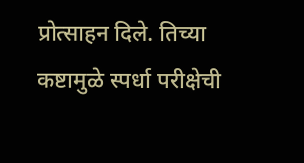प्रोत्साहन दिले. तिच्या कष्टामुळे स्पर्धा परीक्षेची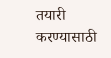तयारी करण्यासाठी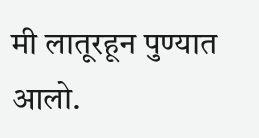मी लातूरहून पुण्यात आलो.